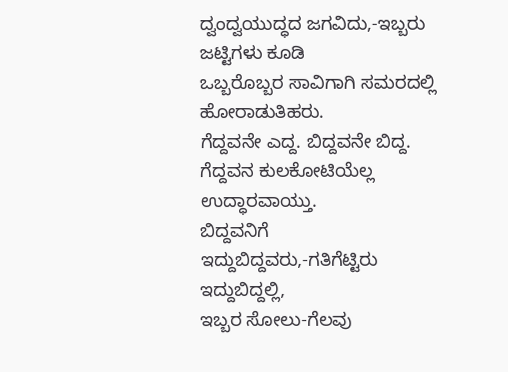ದ್ವಂದ್ವಯುದ್ಧದ ಜಗವಿದು,-ಇಬ್ಬರು ಜಟ್ಟಿಗಳು ಕೂಡಿ
ಒಬ್ಬರೊಬ್ಬರ ಸಾವಿಗಾಗಿ ಸಮರದಲ್ಲಿ ಹೋರಾಡುತಿಹರು.
ಗೆದ್ದವನೇ ಎದ್ದ. ಬಿದ್ದವನೇ ಬಿದ್ದ.
ಗೆದ್ದವನ ಕುಲಕೋಟಿಯೆಲ್ಲ ಉದ್ಧಾರವಾಯ್ತು.
ಬಿದ್ದವನಿಗೆ ಇದ್ದುಬಿದ್ದವರು,-ಗತಿಗೆಟ್ಟಿರು ಇದ್ದುಬಿದ್ದಲ್ಲಿ,
ಇಬ್ಬರ ಸೋಲು-ಗೆಲವು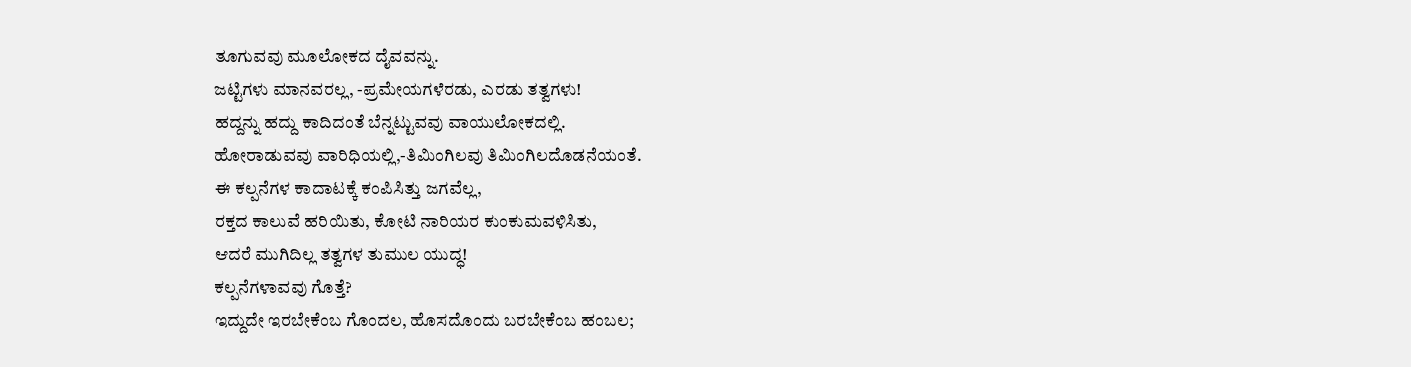ತೂಗುವವು ಮೂಲೋಕದ ದೈವವನ್ನು.
ಜಟ್ಟಿಗಳು ಮಾನವರಲ್ಲ, -ಪ್ರಮೇಯಗಳೆರಡು, ಎರಡು ತತ್ವಗಳು!
ಹದ್ದನ್ನು ಹದ್ದು ಕಾದಿದಂತೆ ಬೆನ್ನಟ್ಟುವವು ವಾಯುಲೋಕದಲ್ಲಿ.
ಹೋರಾಡುವವು ವಾರಿಧಿಯಲ್ಲಿ,-ತಿಮಿಂಗಿಲವು ತಿಮಿಂಗಿಲದೊಡನೆಯಂತೆ.
ಈ ಕಲ್ಪನೆಗಳ ಕಾದಾಟಕ್ಕೆ ಕಂಪಿಸಿತ್ತು ಜಗವೆಲ್ಲ,
ರಕ್ತದ ಕಾಲುವೆ ಹರಿಯಿತು, ಕೋಟಿ ನಾರಿಯರ ಕುಂಕುಮವಳಿಸಿತು,
ಆದರೆ ಮುಗಿದಿಲ್ಲ ತತ್ವಗಳ ತುಮುಲ ಯುದ್ಧ!
ಕಲ್ಪನೆಗಳಾವವು ಗೊತ್ತೆ?
ಇದ್ದುದೇ ಇರಬೇಕೆಂಬ ಗೊಂದಲ, ಹೊಸದೊಂದು ಬರಬೇಕೆಂಬ ಹಂಬಲ;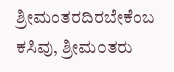ಶ್ರೀಮಂತರದಿರಬೇಕೆಂಬ ಕಸಿವು, ಶ್ರೀಮ೦ತರು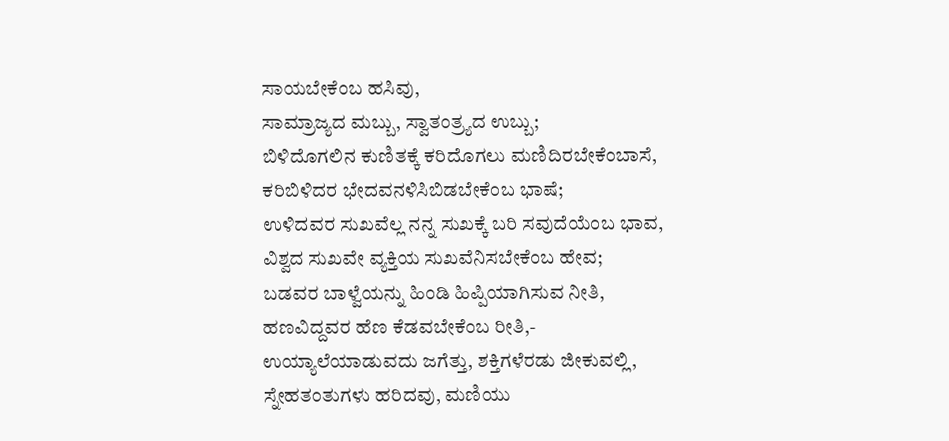ಸಾಯಬೇಕೆಂಬ ಹಸಿವು,
ಸಾಮ್ರಾಜ್ಯದ ಮಬ್ಬು, ಸ್ವಾತಂತ್ರ್ಯದ ಉಬ್ಬು;
ಬಿಳಿದೊಗಲಿನ ಕುಣಿತಕ್ಕೆ ಕರಿದೊಗಲು ಮಣಿದಿರಬೇಕೆಂಬಾಸೆ,
ಕರಿಬಿಳಿದರ ಭೇದವನಳಿಸಿಬಿಡಬೇಕೆಂಬ ಭಾಷೆ;
ಉಳಿದವರ ಸುಖವೆಲ್ಲ ನನ್ನ ಸುಖಕ್ಕೆ ಬರಿ ಸವುದೆಯೆಂಬ ಭಾವ,
ವಿಶ್ವದ ಸುಖವೇ ವ್ಯಕ್ತಿಯ ಸುಖವೆನಿಸಬೇಕೆಂಬ ಹೇವ;
ಬಡವರ ಬಾಳ್ವೆಯನ್ನು ಹಿಂಡಿ ಹಿಪ್ಪಿಯಾಗಿಸುವ ನೀತಿ,
ಹಣವಿದ್ದವರ ಹೆಣ ಕೆಡವಬೇಕೆಂಬ ರೀತಿ,-
ಉಯ್ಯಾಲೆಯಾಡುವದು ಜಗೆತ್ತು, ಶಕ್ತಿಗಳೆರಡು ಜೀಕುವಲ್ಲಿ,
ಸ್ನೇಹತಂತುಗಳು ಹರಿದವು, ಮಣಿಯು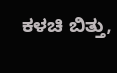ಕಳಚಿ ಬಿತ್ತು,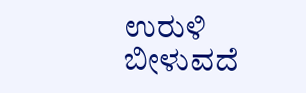ಉರುಳಿ ಬೀಳುವದೆ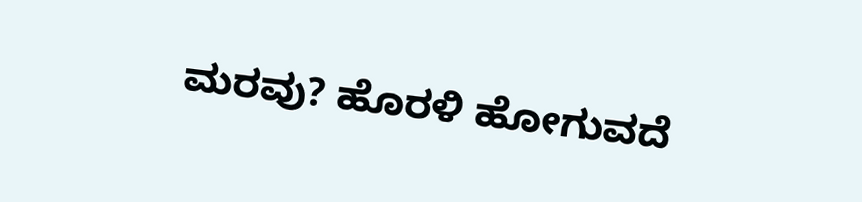ಮರವು? ಹೊರಳಿ ಹೋಗುವದೆ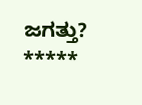ಜಗತ್ತು?
*****